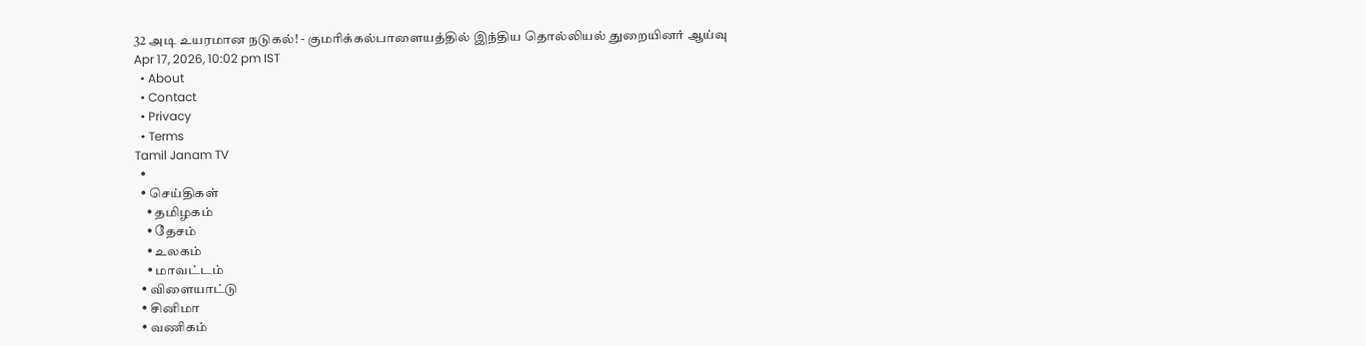32 அடி உயரமான நடுகல்! - குமரிக்கல்பாளையத்தில் இந்திய தொல்லியல் துறையினர் ஆய்வு
Apr 17, 2026, 10:02 pm IST
  • About
  • Contact
  • Privacy
  • Terms
Tamil Janam TV
  •
  • செய்திகள்
    • தமிழகம்
    • தேசம்
    • உலகம்
    • மாவட்டம்
  • விளையாட்டு
  • சினிமா
  • வணிகம்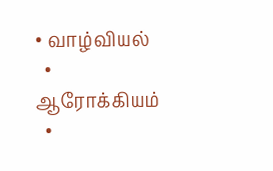• வாழ்வியல்
  • ஆரோக்கியம்
  •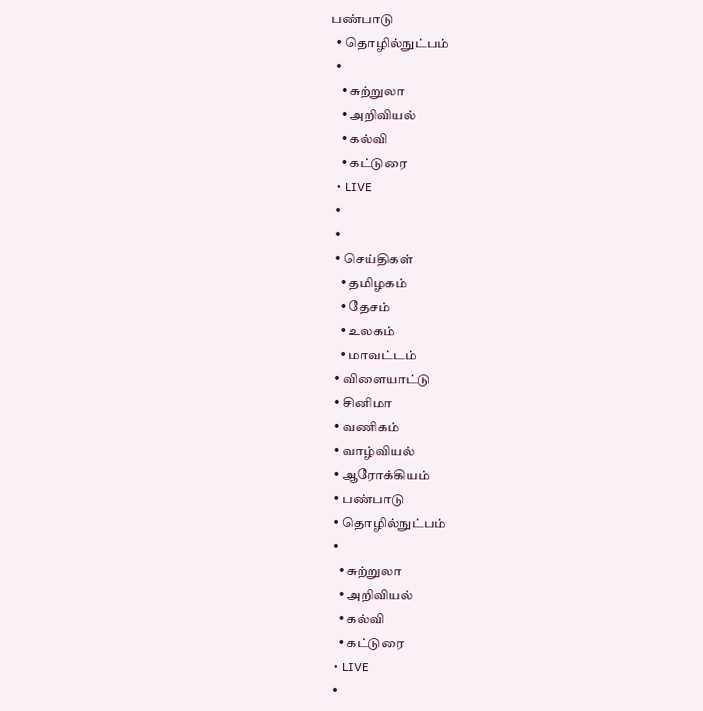பண்பாடு
  • தொழில்நுட்பம்
  •
    • சுற்றுலா
    • அறிவியல்
    • கல்வி
    • கட்டுரை
  • LIVE
  •
  •
  • செய்திகள்
    • தமிழகம்
    • தேசம்
    • உலகம்
    • மாவட்டம்
  • விளையாட்டு
  • சினிமா
  • வணிகம்
  • வாழ்வியல்
  • ஆரோக்கியம்
  • பண்பாடு
  • தொழில்நுட்பம்
  •
    • சுற்றுலா
    • அறிவியல்
    • கல்வி
    • கட்டுரை
  • LIVE
  •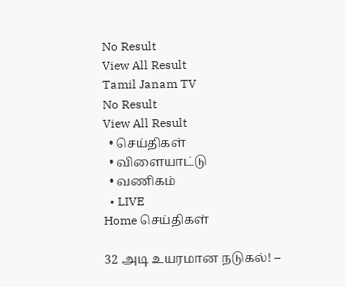No Result
View All Result
Tamil Janam TV
No Result
View All Result
  • செய்திகள்
  • விளையாட்டு
  • வணிகம்
  • LIVE
Home செய்திகள்

32 அடி உயரமான நடுகல்! –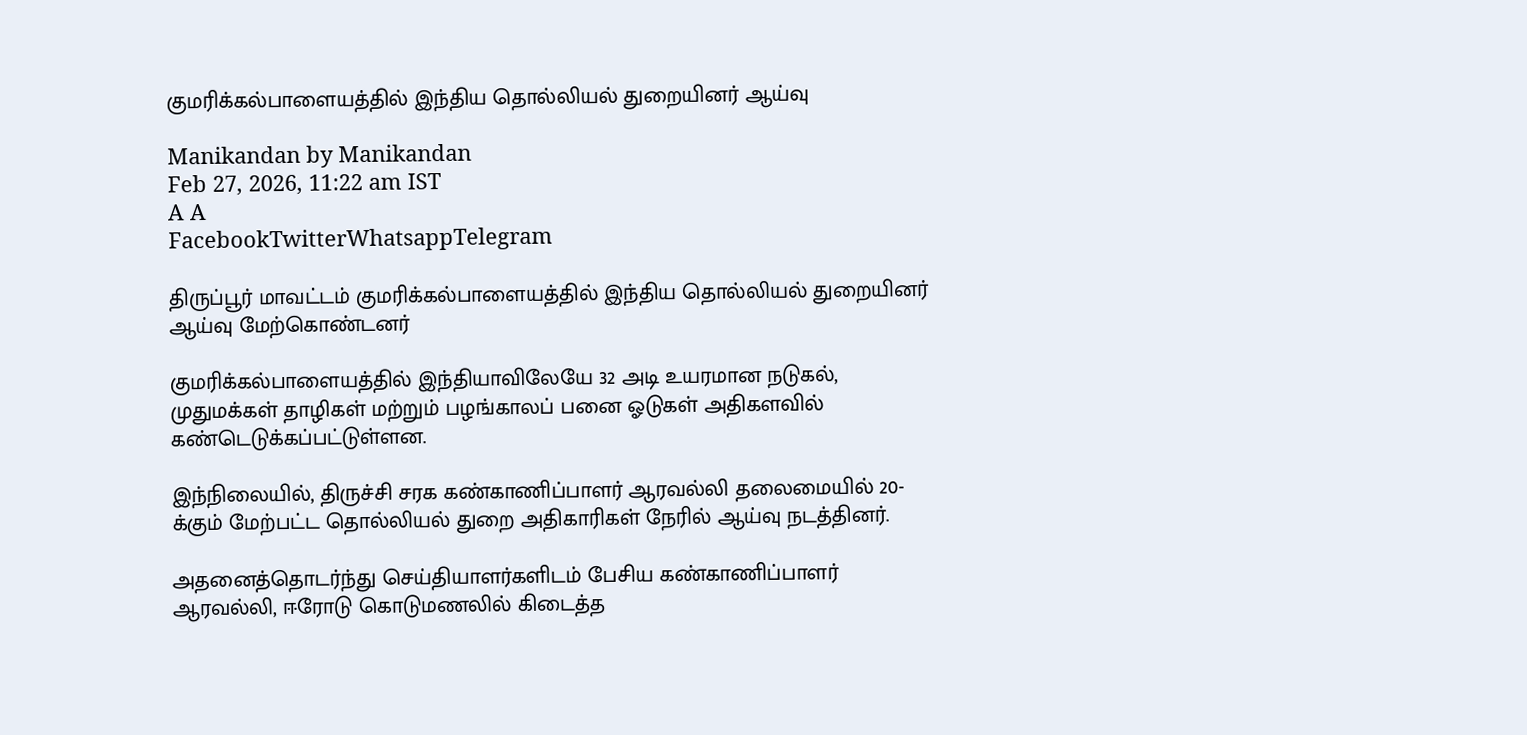குமரிக்கல்பாளையத்தில் இந்திய தொல்லியல் துறையினர் ஆய்வு

Manikandan by Manikandan
Feb 27, 2026, 11:22 am IST
A A
FacebookTwitterWhatsappTelegram

திருப்பூர் மாவட்டம் குமரிக்கல்பாளையத்தில் இந்திய தொல்லியல் துறையினர் ஆய்வு மேற்கொண்டனர்

குமரிக்கல்பாளையத்தில் இந்தியாவிலேயே 32 அடி உயரமான நடுகல், முதுமக்கள் தாழிகள் மற்றும் பழங்காலப் பனை ஓடுகள் அதிகளவில் கண்டெடுக்கப்பட்டுள்ளன.

இந்நிலையில், திருச்சி சரக கண்காணிப்பாளர் ஆரவல்லி தலைமையில் 20-க்கும் மேற்பட்ட தொல்லியல் துறை அதிகாரிகள் நேரில் ஆய்வு நடத்தினர்.

அதனைத்தொடர்ந்து செய்தியாளர்களிடம் பேசிய கண்காணிப்பாளர் ஆரவல்லி, ஈரோடு கொடுமணலில் கிடைத்த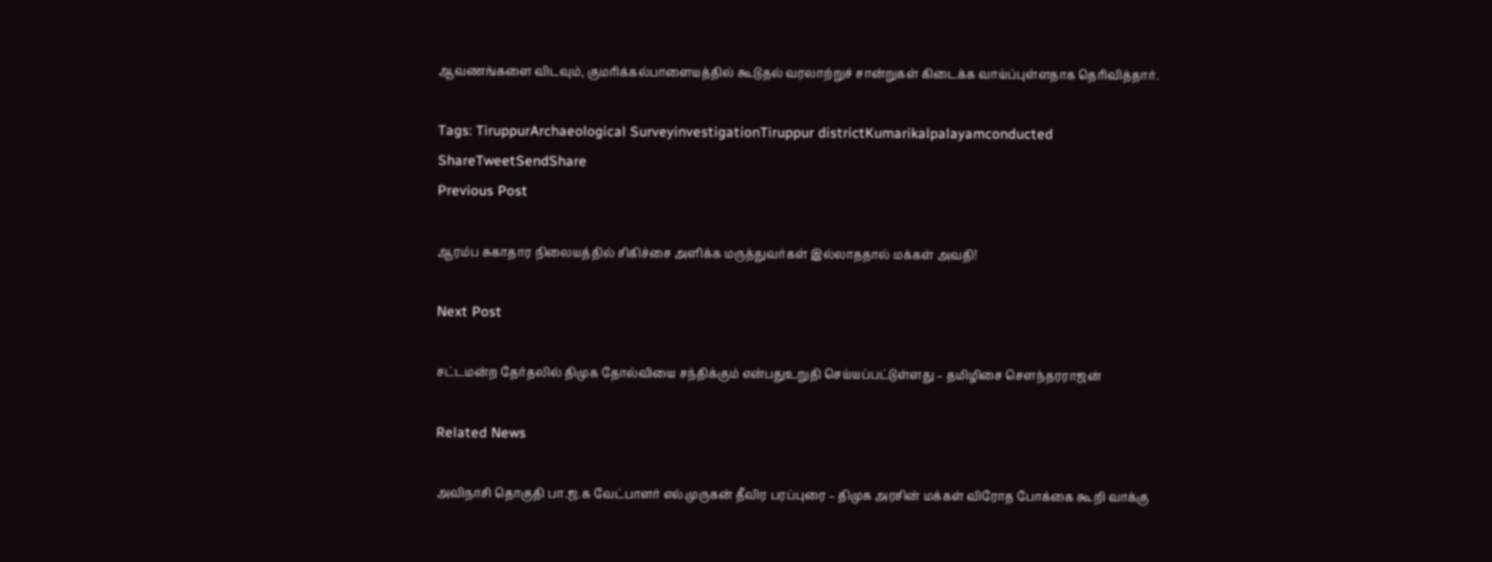ஆவணங்களை விடவும், குமரிக்கல்பாளையத்தில் கூடுதல் வரலாற்றுச் சான்றுகள் கிடைக்க வாய்ப்புள்ளதாக தெரிவித்தார்.

Tags: TiruppurArchaeological SurveyinvestigationTiruppur districtKumarikalpalayamconducted
ShareTweetSendShare
Previous Post

ஆரம்ப சுகாதார நிலையத்தில் சிகிச்சை அளிக்க மருத்துவர்கள் இல்லாததால் மக்கள் அவதி!

Next Post

சட்டமன்ற தேர்தலில் திமுக தோல்வியை சந்திக்கும் என்பதுஉறுதி செய்யப்பட்டுள்ளது – தமிழிசை சௌந்தரராஜன்

Related News

அவிநாசி தொகுதி பா.ஜ.க வேட்பாளர் எல்.முருகன் தீவிர பரப்புரை – திமுக அரசின் மக்கள் விரோத போக்கை கூறி வாக்கு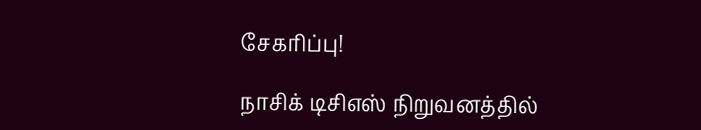சேகரிப்பு!

நாசிக் டிசிஎஸ் நிறுவனத்தில்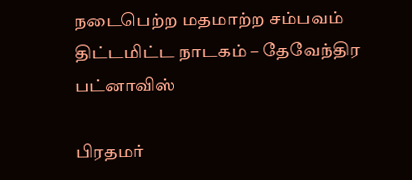நடைபெற்ற மதமாற்ற சம்பவம் திட்டமிட்ட நாடகம் – தேவேந்திர பட்னாவிஸ்

பிரதமர்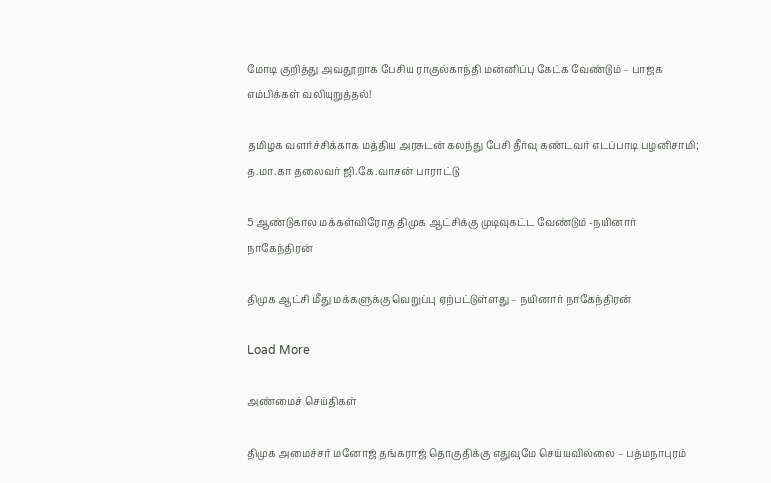மோடி குறித்து அவதூறாக பேசிய ராகுல்காந்தி மன்னிப்பு கேட்க வேண்டும் – பாஜக எம்பிக்கள் வலியுறுத்தல்!

தமிழக வளர்ச்சிக்காக மத்திய அரசுடன் கலந்து பேசி தீர்வு கண்டவர் எடப்பாடி பழனிசாமி; த.மா.கா தலைவர் ஜி.கே.வாசன் பாராட்டு

5 ஆண்டுகால மக்கள்விரோத திமுக ஆட்சிக்கு முடிவுகட்ட வேண்டும் -நயினார் நாகேந்திரன்

திமுக ஆட்சி மீது மக்களுக்கு வெறுப்பு ஏற்பட்டுள்ளது – நயினார் நாகேந்திரன்

Load More

அண்மைச் செய்திகள்

திமுக அமைச்சர் மனோஜ் தங்கராஜ் தொகுதிக்கு எதுவுமே செய்யவில்லை – பத்மநாபுரம்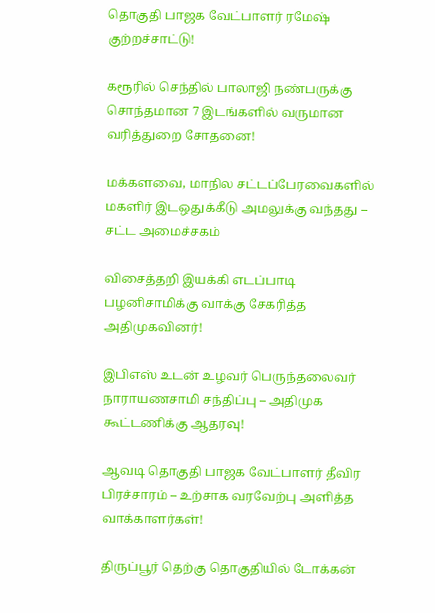தொகுதி பாஜக வேட்பாளர் ரமேஷ் குற்றச்சாட்டு!

கரூரில் செந்தில் பாலாஜி நண்பருக்கு சொந்தமான 7 இடங்களில் வருமான வரித்துறை சோதனை!

மக்களவை, மாநில சட்டப்பேரவைகளில் மகளிர் இடஒதுக்கீடு அமலுக்கு வந்தது – சட்ட அமைச்சகம்

விசைத்தறி இயக்கி எடப்பாடி பழனிசாமிக்கு வாக்கு சேகரித்த அதிமுகவினர்!

இபிஎஸ் உடன் உழவர் பெருந்தலைவர் நாராயணசாமி சந்திப்பு – அதிமுக கூட்டணிக்கு ஆதரவு!

ஆவடி தொகுதி பாஜக வேட்பாளர் தீவிர பிரச்சாரம் – உற்சாக வரவேற்பு அளித்த வாக்காளர்கள்!

திருப்பூர் தெற்கு தொகுதியில் டோக்கன்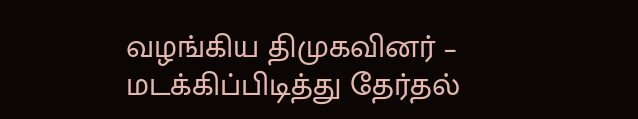வழங்கிய திமுகவினர் – மடக்கிப்பிடித்து தேர்தல்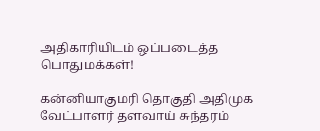அதிகாரியிடம் ஒப்படைத்த பொதுமக்கள்!

கன்னியாகுமரி தொகுதி அதிமுக வேட்பாளர் தளவாய் சுந்தரம்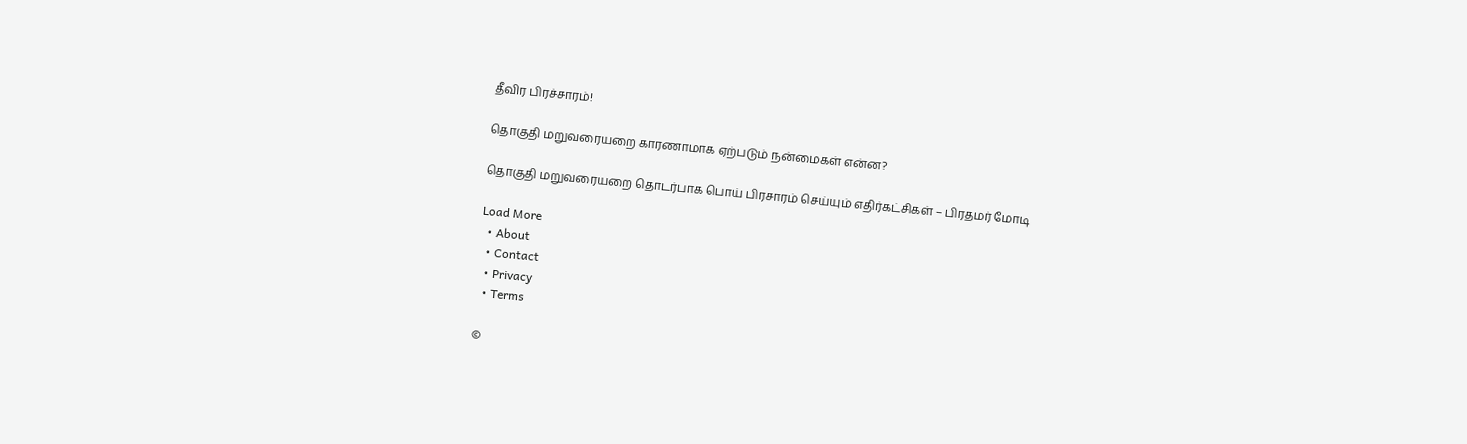தீவிர பிரச்சாரம்!

தொகுதி மறுவரையறை காரணாமாக ஏற்படும் நன்மைகள் என்ன?

தொகுதி மறுவரையறை தொடர்பாக பொய் பிரசாரம் செய்யும் எதிர்கட்சிகள் – பிரதமர் மோடி

Load More
  • About
  • Contact
  • Privacy
  • Terms

©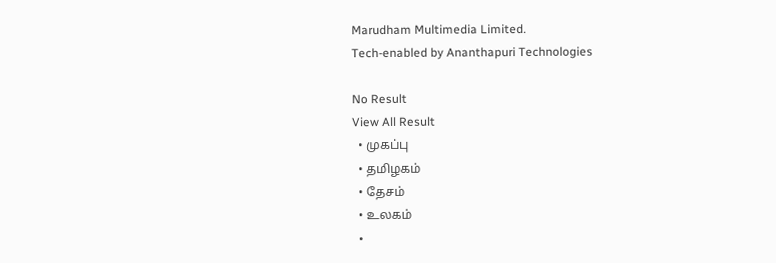Marudham Multimedia Limited.
Tech-enabled by Ananthapuri Technologies

No Result
View All Result
  • முகப்பு
  • தமிழகம்
  • தேசம்
  • உலகம்
  •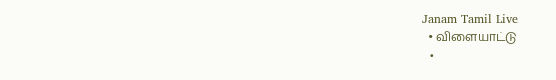Janam Tamil Live
  • விளையாட்டு
  •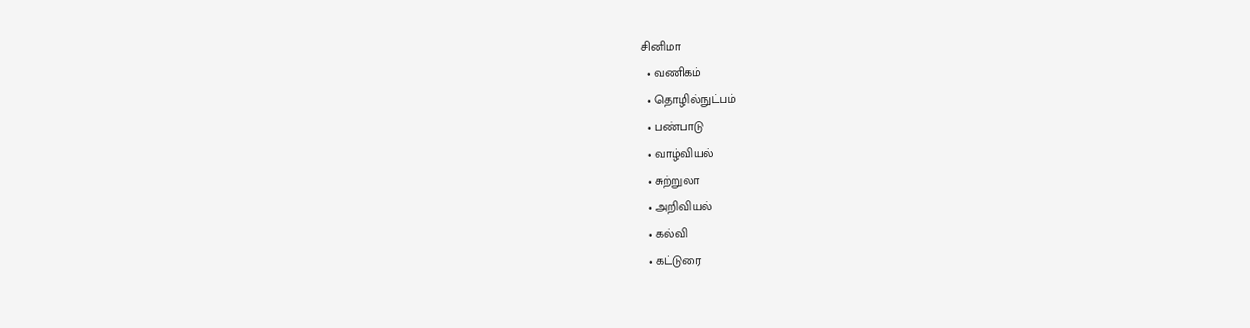சினிமா
  • வணிகம்
  • தொழில்நுட்பம்
  • பண்பாடு
  • வாழ்வியல்
  • சுற்றுலா
  • அறிவியல்
  • கல்வி
  • கட்டுரை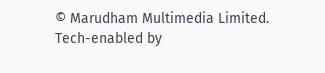© Marudham Multimedia Limited.
Tech-enabled by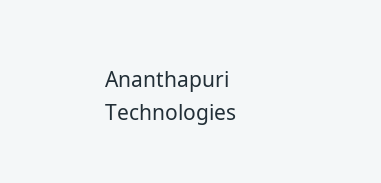Ananthapuri Technologies